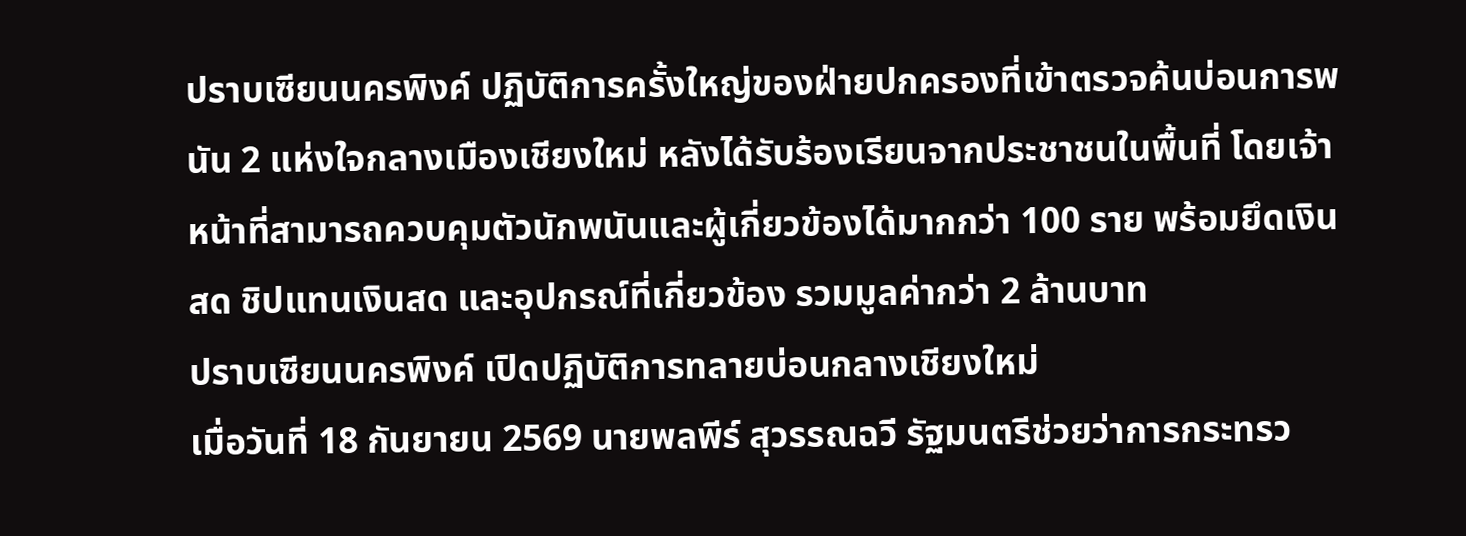ปราบเซียนนครพิงค์ ปฏิบัติการครั้งใหญ่ของฝ่ายปกครองที่เข้าตรวจค้นบ่อนการพนัน 2 แห่งใจกลางเมืองเชียงใหม่ หลังได้รับร้องเรียนจากประชาชนในพื้นที่ โดยเจ้าหน้าที่สามารถควบคุมตัวนักพนันและผู้เกี่ยวข้องได้มากกว่า 100 ราย พร้อมยึดเงินสด ชิปแทนเงินสด และอุปกรณ์ที่เกี่ยวข้อง รวมมูลค่ากว่า 2 ล้านบาท
ปราบเซียนนครพิงค์ เปิดปฏิบัติการทลายบ่อนกลางเชียงใหม่
เมื่อวันที่ 18 กันยายน 2569 นายพลพีร์ สุวรรณฉวี รัฐมนตรีช่วยว่าการกระทรว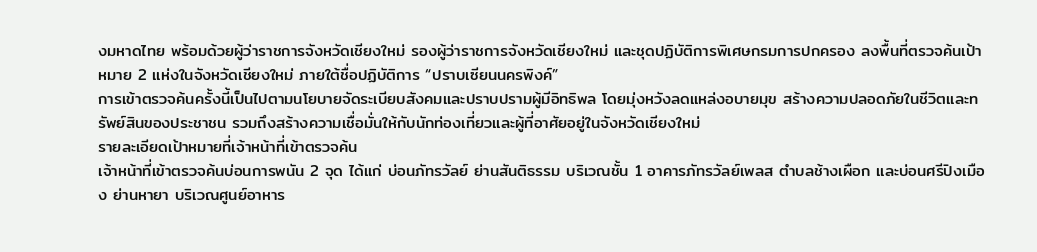งมหาดไทย พร้อมด้วยผู้ว่าราชการจังหวัดเชียงใหม่ รองผู้ว่าราชการจังหวัดเชียงใหม่ และชุดปฏิบัติการพิเศษกรมการปกครอง ลงพื้นที่ตรวจค้นเป้าหมาย 2 แห่งในจังหวัดเชียงใหม่ ภายใต้ชื่อปฏิบัติการ “ปราบเซียนนครพิงค์”
การเข้าตรวจค้นครั้งนี้เป็นไปตามนโยบายจัดระเบียบสังคมและปราบปรามผู้มีอิทธิพล โดยมุ่งหวังลดแหล่งอบายมุข สร้างความปลอดภัยในชีวิตและทรัพย์สินของประชาชน รวมถึงสร้างความเชื่อมั่นให้กับนักท่องเที่ยวและผู้ที่อาศัยอยู่ในจังหวัดเชียงใหม่
รายละเอียดเป้าหมายที่เจ้าหน้าที่เข้าตรวจค้น
เจ้าหน้าที่เข้าตรวจค้นบ่อนการพนัน 2 จุด ได้แก่ บ่อนภัทรวัลย์ ย่านสันติธรรม บริเวณชั้น 1 อาคารภัทรวัลย์เพลส ตำบลช้างเผือก และบ่อนศรีปิงเมือง ย่านหายา บริเวณศูนย์อาหาร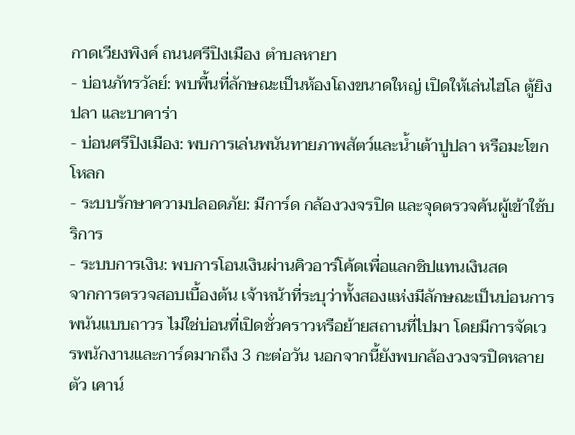กาดเวียงพิงค์ ถนนศรีปิงเมือง ตำบลหายา
- บ่อนภัทรวัลย์: พบพื้นที่ลักษณะเป็นห้องโถงขนาดใหญ่ เปิดให้เล่นไฮโล ตู้ยิงปลา และบาคาร่า
- บ่อนศรีปิงเมือง: พบการเล่นพนันทายภาพสัตว์และน้ำเต้าปูปลา หรือมะโขกโหลก
- ระบบรักษาความปลอดภัย: มีการ์ด กล้องวงจรปิด และจุดตรวจค้นผู้เข้าใช้บริการ
- ระบบการเงิน: พบการโอนเงินผ่านคิวอาร์โค้ดเพื่อแลกชิปแทนเงินสด
จากการตรวจสอบเบื้องต้น เจ้าหน้าที่ระบุว่าทั้งสองแห่งมีลักษณะเป็นบ่อนการพนันแบบถาวร ไม่ใช่บ่อนที่เปิดชั่วคราวหรือย้ายสถานที่ไปมา โดยมีการจัดเวรพนักงานและการ์ดมากถึง 3 กะต่อวัน นอกจากนี้ยังพบกล้องวงจรปิดหลายตัว เคาน์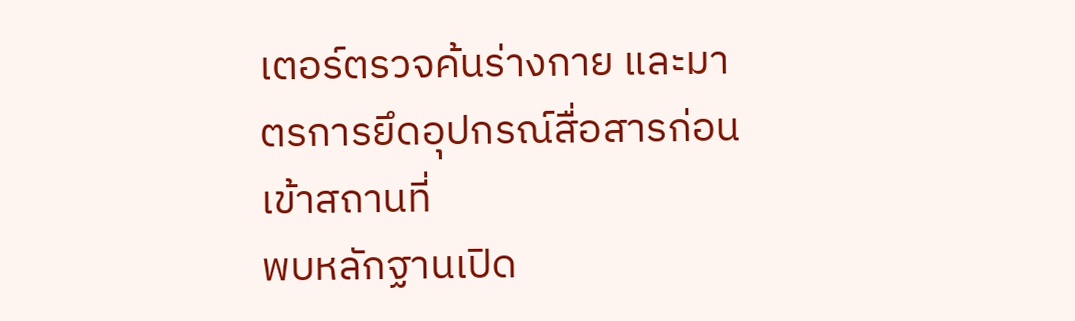เตอร์ตรวจค้นร่างกาย และมาตรการยึดอุปกรณ์สื่อสารก่อนเข้าสถานที่
พบหลักฐานเปิด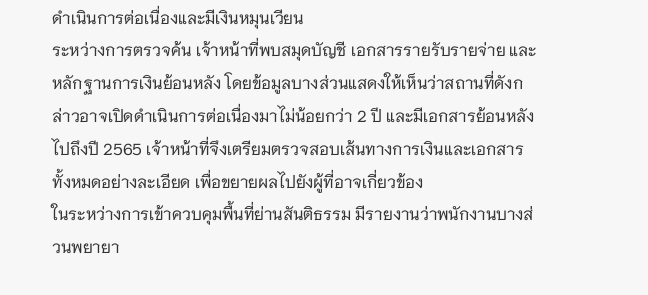ดำเนินการต่อเนื่องและมีเงินหมุนเวียน
ระหว่างการตรวจค้น เจ้าหน้าที่พบสมุดบัญชี เอกสารรายรับรายจ่าย และหลักฐานการเงินย้อนหลัง โดยข้อมูลบางส่วนแสดงให้เห็นว่าสถานที่ดังกล่าวอาจเปิดดำเนินการต่อเนื่องมาไม่น้อยกว่า 2 ปี และมีเอกสารย้อนหลังไปถึงปี 2565 เจ้าหน้าที่จึงเตรียมตรวจสอบเส้นทางการเงินและเอกสารทั้งหมดอย่างละเอียด เพื่อขยายผลไปยังผู้ที่อาจเกี่ยวข้อง
ในระหว่างการเข้าควบคุมพื้นที่ย่านสันติธรรม มีรายงานว่าพนักงานบางส่วนพยายา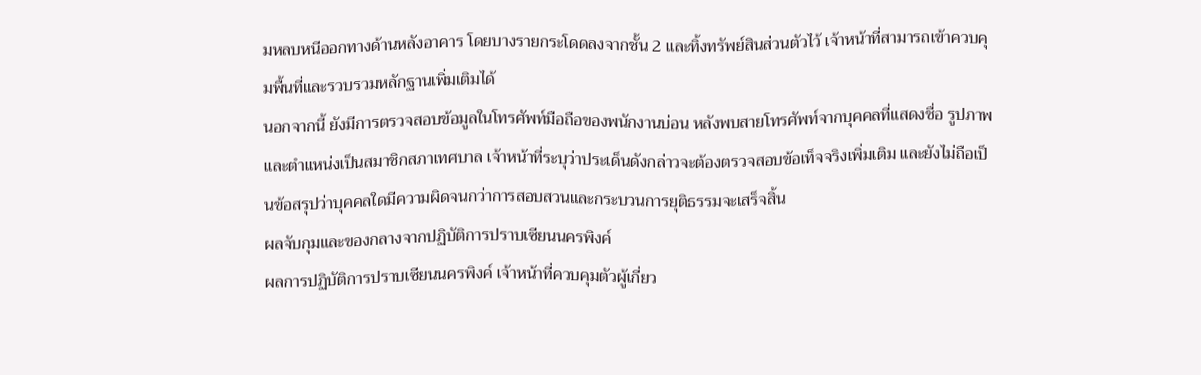มหลบหนีออกทางด้านหลังอาคาร โดยบางรายกระโดดลงจากชั้น 2 และทิ้งทรัพย์สินส่วนตัวไว้ เจ้าหน้าที่สามารถเข้าควบคุมพื้นที่และรวบรวมหลักฐานเพิ่มเติมได้
นอกจากนี้ ยังมีการตรวจสอบข้อมูลในโทรศัพท์มือถือของพนักงานบ่อน หลังพบสายโทรศัพท์จากบุคคลที่แสดงชื่อ รูปภาพ และตำแหน่งเป็นสมาชิกสภาเทศบาล เจ้าหน้าที่ระบุว่าประเด็นดังกล่าวจะต้องตรวจสอบข้อเท็จจริงเพิ่มเติม และยังไม่ถือเป็นข้อสรุปว่าบุคคลใดมีความผิดจนกว่าการสอบสวนและกระบวนการยุติธรรมจะเสร็จสิ้น
ผลจับกุมและของกลางจากปฏิบัติการปราบเซียนนครพิงค์
ผลการปฏิบัติการปราบเซียนนครพิงค์ เจ้าหน้าที่ควบคุมตัวผู้เกี่ยว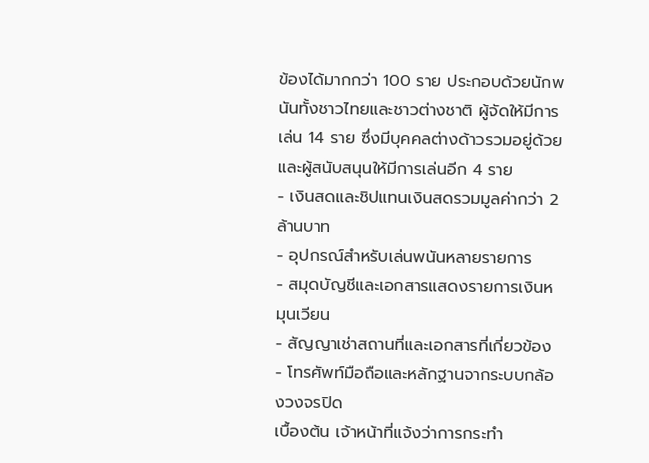ข้องได้มากกว่า 100 ราย ประกอบด้วยนักพนันทั้งชาวไทยและชาวต่างชาติ ผู้จัดให้มีการเล่น 14 ราย ซึ่งมีบุคคลต่างด้าวรวมอยู่ด้วย และผู้สนับสนุนให้มีการเล่นอีก 4 ราย
- เงินสดและชิปแทนเงินสดรวมมูลค่ากว่า 2 ล้านบาท
- อุปกรณ์สำหรับเล่นพนันหลายรายการ
- สมุดบัญชีและเอกสารแสดงรายการเงินหมุนเวียน
- สัญญาเช่าสถานที่และเอกสารที่เกี่ยวข้อง
- โทรศัพท์มือถือและหลักฐานจากระบบกล้องวงจรปิด
เบื้องต้น เจ้าหน้าที่แจ้งว่าการกระทำ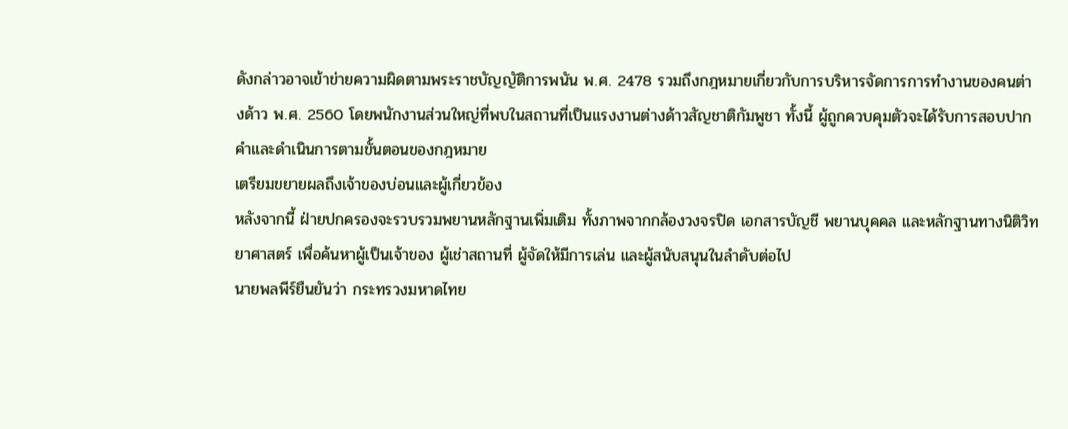ดังกล่าวอาจเข้าข่ายความผิดตามพระราชบัญญัติการพนัน พ.ศ. 2478 รวมถึงกฎหมายเกี่ยวกับการบริหารจัดการการทำงานของคนต่างด้าว พ.ศ. 2560 โดยพนักงานส่วนใหญ่ที่พบในสถานที่เป็นแรงงานต่างด้าวสัญชาติกัมพูชา ทั้งนี้ ผู้ถูกควบคุมตัวจะได้รับการสอบปากคำและดำเนินการตามขั้นตอนของกฎหมาย
เตรียมขยายผลถึงเจ้าของบ่อนและผู้เกี่ยวข้อง
หลังจากนี้ ฝ่ายปกครองจะรวบรวมพยานหลักฐานเพิ่มเติม ทั้งภาพจากกล้องวงจรปิด เอกสารบัญชี พยานบุคคล และหลักฐานทางนิติวิทยาศาสตร์ เพื่อค้นหาผู้เป็นเจ้าของ ผู้เช่าสถานที่ ผู้จัดให้มีการเล่น และผู้สนับสนุนในลำดับต่อไป
นายพลพีร์ยืนยันว่า กระทรวงมหาดไทย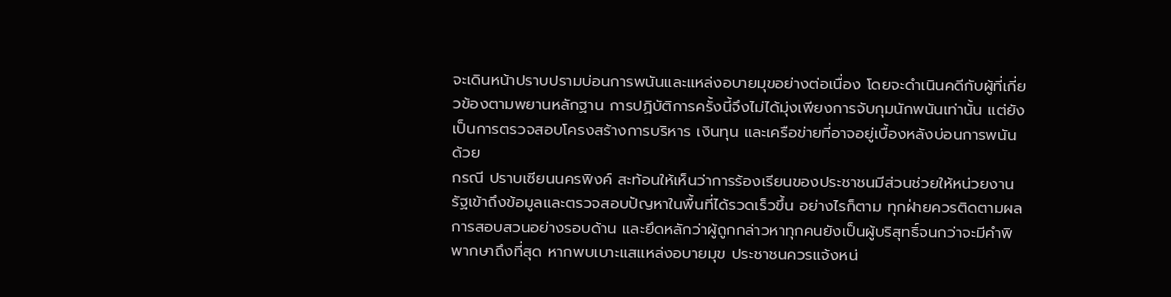จะเดินหน้าปราบปรามบ่อนการพนันและแหล่งอบายมุขอย่างต่อเนื่อง โดยจะดำเนินคดีกับผู้ที่เกี่ยวข้องตามพยานหลักฐาน การปฏิบัติการครั้งนี้จึงไม่ได้มุ่งเพียงการจับกุมนักพนันเท่านั้น แต่ยังเป็นการตรวจสอบโครงสร้างการบริหาร เงินทุน และเครือข่ายที่อาจอยู่เบื้องหลังบ่อนการพนันด้วย
กรณี ปราบเซียนนครพิงค์ สะท้อนให้เห็นว่าการร้องเรียนของประชาชนมีส่วนช่วยให้หน่วยงานรัฐเข้าถึงข้อมูลและตรวจสอบปัญหาในพื้นที่ได้รวดเร็วขึ้น อย่างไรก็ตาม ทุกฝ่ายควรติดตามผลการสอบสวนอย่างรอบด้าน และยึดหลักว่าผู้ถูกกล่าวหาทุกคนยังเป็นผู้บริสุทธิ์จนกว่าจะมีคำพิพากษาถึงที่สุด หากพบเบาะแสแหล่งอบายมุข ประชาชนควรแจ้งหน่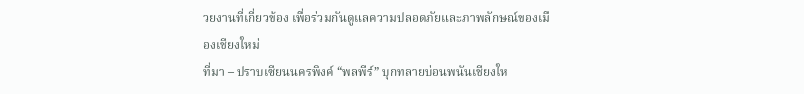วยงานที่เกี่ยวข้อง เพื่อร่วมกันดูแลความปลอดภัยและภาพลักษณ์ของเมืองเชียงใหม่
ที่มา – ปราบเซียนนครพิงค์ “พลพีร์” บุกทลายบ่อนพนันเชียงให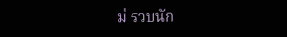ม่ รวบนัก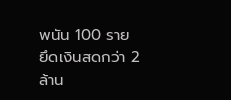พนัน 100 ราย ยึดเงินสดกว่า 2 ล้าน